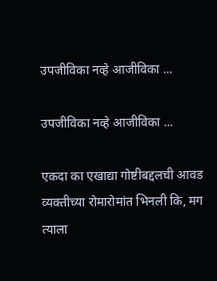उपजीविका नव्हे आजीविका ...

उपजीविका नव्हे आजीविका ...

एकदा का एखाद्या गोष्टीबद्दलची आवड व्यक्तीच्या रोमारोमांत भिनली कि, मग त्याला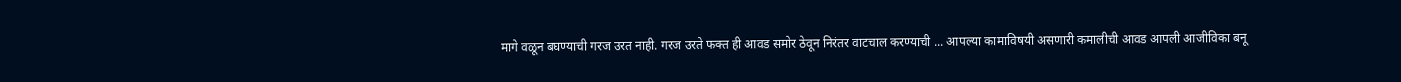मागे वळून बघण्याची गरज उरत नाही. गरज उरते फक्त ही आवड समोर ठेवून निरंतर वाटचाल करण्याची ... आपल्या कामाविषयी असणारी कमालीची आवड आपली आजीविका बनू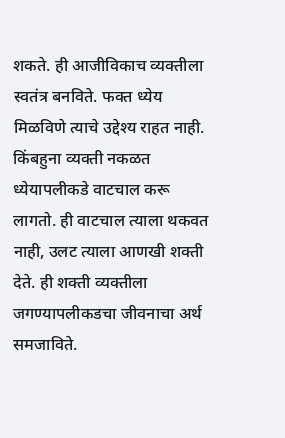शकते. ही आजीविकाच व्यक्तीला स्वतंत्र बनविते. फक्त ध्येय मिळविणे त्याचे उद्देश्य राहत नाही. किंबहुना व्यक्ती नकळत ध्येयापलीकडे वाटचाल करू लागतो. ही वाटचाल त्याला थकवत नाही, उलट त्याला आणखी शक्ती देते. ही शक्ती व्यक्तीला जगण्यापलीकडचा जीवनाचा अर्थ समजाविते.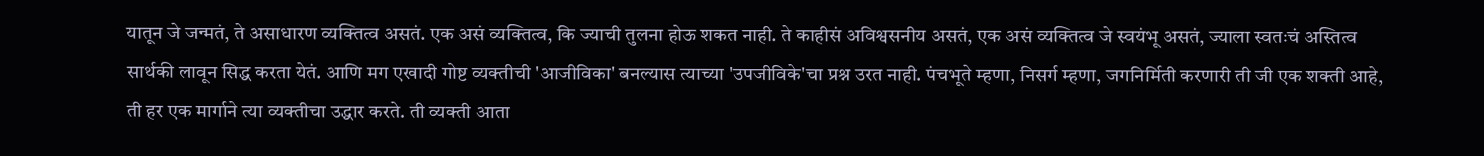यातून जे जन्मतं, ते असाधारण व्यक्तित्व असतं. एक असं व्यक्तित्व, कि ज्याची तुलना होऊ शकत नाही. ते काहीसं अविश्वसनीय असतं, एक असं व्यक्तित्व जे स्वयंभू असतं, ज्याला स्वतःचं अस्तित्व सार्थकी लावून सिद्ध करता येतं. आणि मग एखादी गोष्ट व्यक्तीची 'आजीविका' बनल्यास त्याच्या 'उपजीविके'चा प्रश्न उरत नाही. पंचभूते म्हणा, निसर्ग म्हणा, जगनिर्मिती करणारी ती जी एक शक्ती आहे, ती हर एक मार्गाने त्या व्यक्तीचा उद्धार करते. ती व्यक्ती आता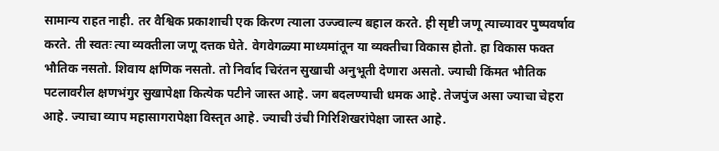सामान्य राहत नाही. तर वैश्विक प्रकाशाची एक किरण त्याला उज्ज्वाल्य बहाल करते. ही सृष्टी जणू त्याच्यावर पुष्पवर्षाव करते. ती स्वतः त्या व्यक्तीला जणू दत्तक घेते. वेगवेगळ्या माध्यमांतून या व्यक्तीचा विकास होतो. हा विकास फक्त भौतिक नसतो. शिवाय क्षणिक नसतो. तो निर्वाद चिरंतन सुखाची अनुभूती देणारा असतो. ज्याची किंमत भौतिक पटलावरील क्षणभंगुर सुखापेक्षा कित्येक पटीने जास्त आहे. जग बदलण्याची धमक आहे. तेजपुंज असा ज्याचा चेहरा आहे. ज्याचा व्याप महासागरापेक्षा विस्तृत आहे. ज्याची उंची गिरिशिखरांपेक्षा जास्त आहे.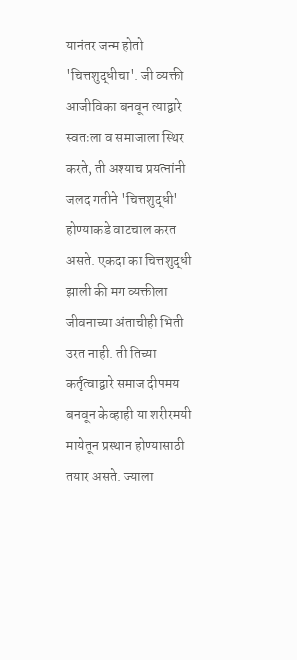यानंतर जन्म होतो 'चित्तशुद्धीचा'. जी व्यक्ती आजीविका बनवून त्याद्वारे स्वतःला व समाजाला स्थिर करते, ती अश्याच प्रयत्नांनी जलद गतीने 'चित्तशुद्धी' होण्याकडे वाटचाल करत असते. एकदा का चित्तशुद्धी झाली की मग व्यक्तीला जीवनाच्या अंताचीही भिती उरत नाही. ती तिच्या कर्तृत्वाद्वारे समाज दीपमय बनवून केव्हाही या शरीरमयी मायेतून प्रस्थान होण्यासाठी तयार असते. ज्याला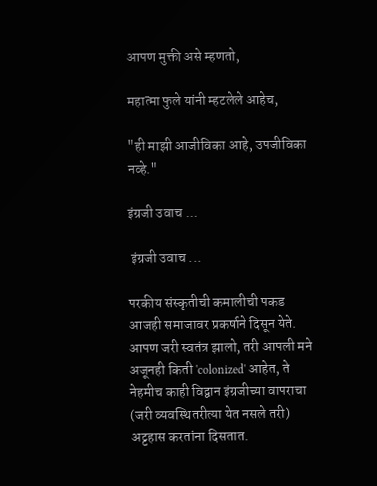आपण मुक्ती असे म्हणतो,

महात्मा फुले यांनी म्हटलेले आहेच,

"ही माझी आजीविका आहे, उपजीविका नव्हे."

इंग्रजी उवाच ...

 इंग्रजी उवाच ...

परकीय संस्कृतीची कमालीची पकड आजही समाजावर प्रकर्षाने दिसून येते. आपण जरी स्वतंत्र झालो, तरी आपली मने अजूनही किती 'colonized' आहेत, ते नेहमीच काही विद्वान इंग्रजीच्या वापराचा (जरी व्यवस्थितरीत्या येत नसले तरी) अट्टहास करतांना दिसतात.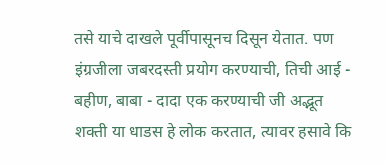तसे याचे दाखले पूर्वीपासूनच दिसून येतात. पण इंग्रजीला जबरदस्ती प्रयोग करण्याची, तिची आई - बहीण, बाबा - दादा एक करण्याची जी अद्भूत शक्ती या धाडस हे लोक करतात, त्यावर हसावे कि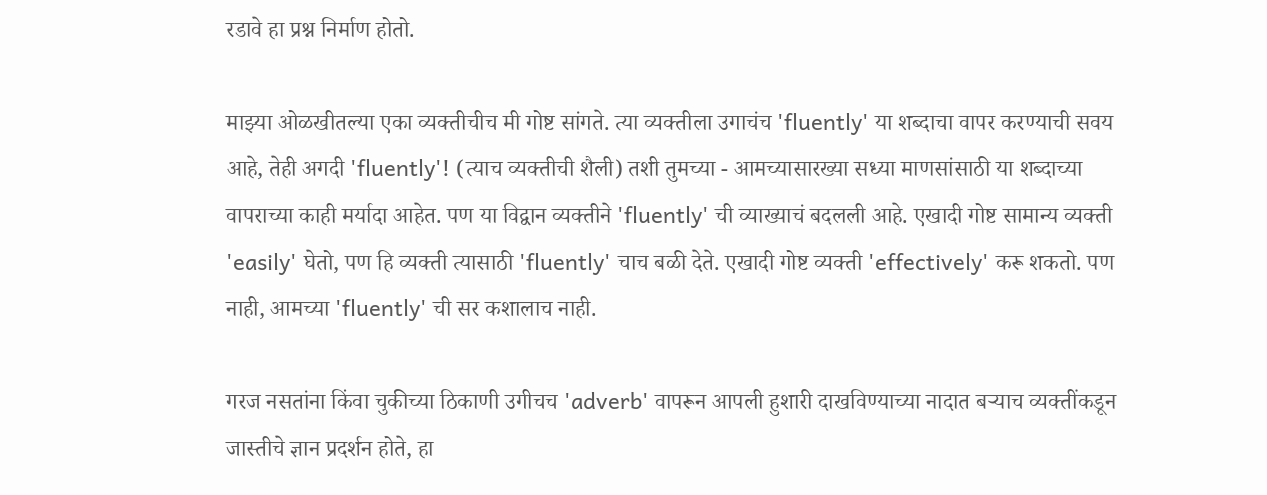रडावे हा प्रश्न निर्माण होतो.

माझ्या ओळखीतल्या एका व्यक्तीचीच मी गोष्ट सांगते. त्या व्यक्तीला उगाचंच 'fluently' या शब्दाचा वापर करण्याची सवय आहे, तेही अगदी 'fluently'! (त्याच व्यक्तीची शैली) तशी तुमच्या - आमच्यासारख्या सध्या माणसांसाठी या शब्दाच्या वापराच्या काही मर्यादा आहेत. पण या विद्वान व्यक्तीने 'fluently' ची व्याख्याचं बदलली आहे. एखादी गोष्ट सामान्य व्यक्ती 'easily' घेतो, पण हि व्यक्ती त्यासाठी 'fluently' चाच बळी देते. एखादी गोष्ट व्यक्ती 'effectively' करू शकतो. पण नाही, आमच्या 'fluently' ची सर कशालाच नाही.

गरज नसतांना किंवा चुकीच्या ठिकाणी उगीचच 'adverb' वापरून आपली हुशारी दाखविण्याच्या नादात बऱ्याच व्यक्तींकडून जास्तीचे ज्ञान प्रदर्शन होते, हा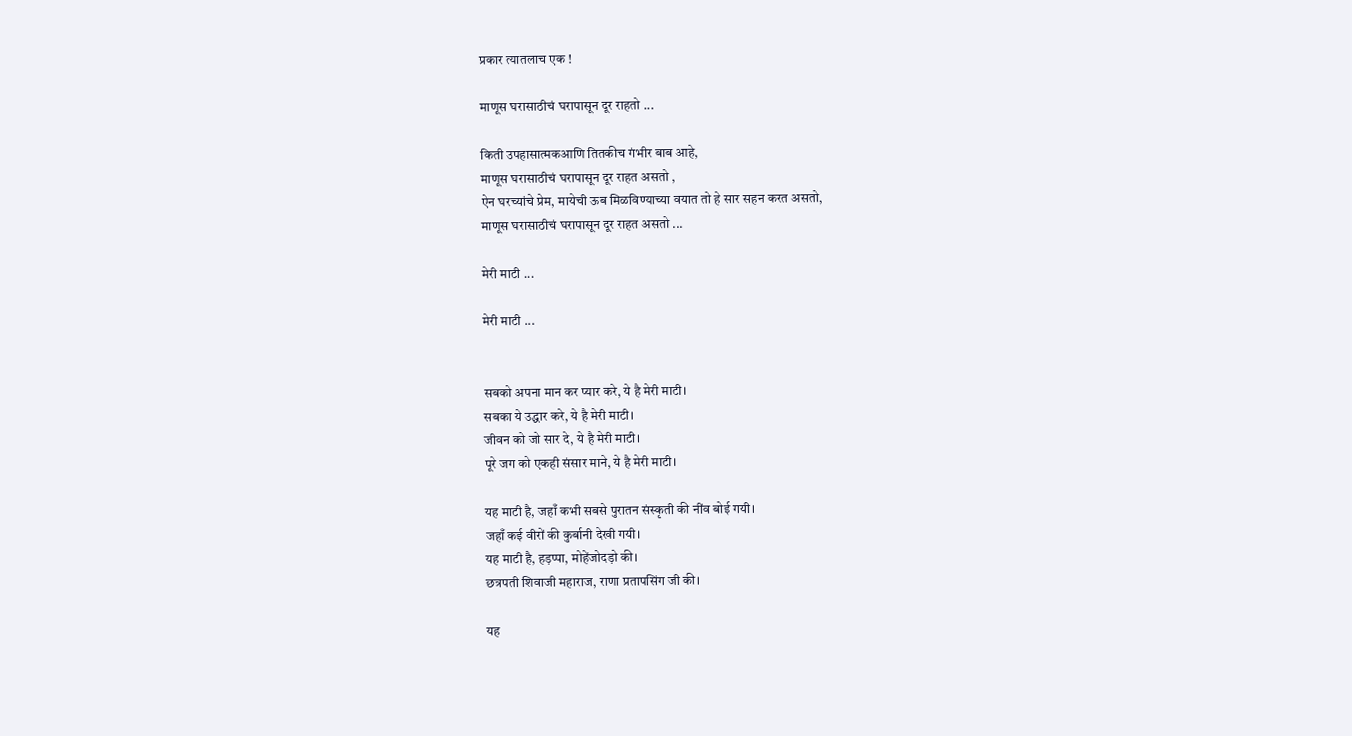प्रकार त्यातलाच एक !

माणूस घरासाठीचं घरापासून दूर राहतो ...

किती उपहासात्मकआणि तितकीच गंभीर बाब आहे,
माणूस घरासाठीचं घरापासून दूर राहत असतो ,
ऐन घरच्यांचे प्रेम, मायेची ऊब मिळविण्याच्या वयात तो हे सार सहन करत असतो,
माणूस घरासाठीचं घरापासून दूर राहत असतो ...

मेरी माटी ...

मेरी माटी ...


सबको अपना मान कर प्यार करे, ये है मेरी माटी।
सबका ये उद्धार करे, ये है मेरी माटी।
जीवन को जो सार दे, ये है मेरी माटी।
पूरे जग को एकही संसार माने, ये है मेरी माटी।

यह माटी है, जहाँ कभी सबसे पुरातन संस्कृती की नींव बोई गयी।
जहाँ कई वीरों की कुर्बानी देखी गयी।
यह माटी है, हड़प्पा, मोहेंजोदड़ो की।
छत्रपती शिवाजी महाराज, राणा प्रतापसिंग जी की।

यह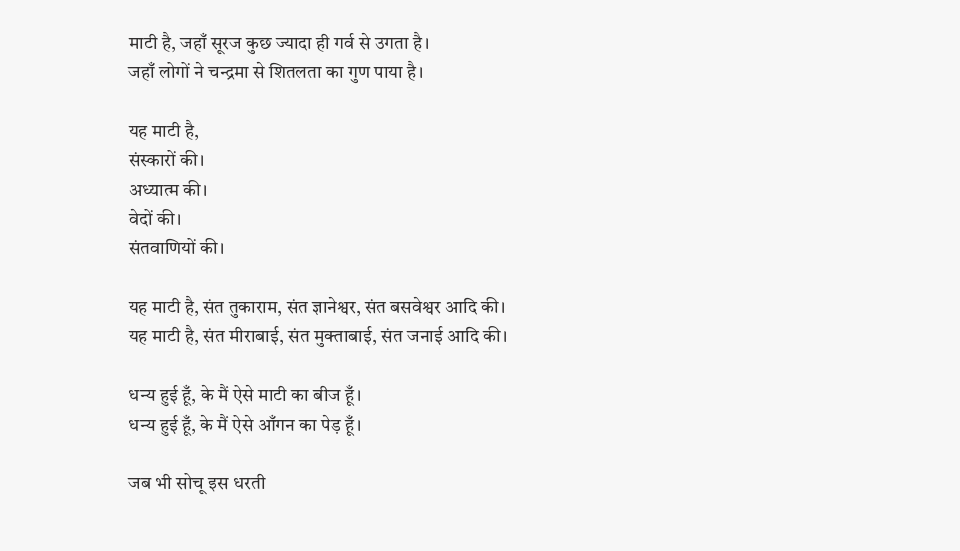माटी है, जहाँ सूरज कुछ ज्यादा ही गर्व से उगता है।
जहाँ लोगों ने चन्द्रमा से शितलता का गुण पाया है।

यह माटी है,
संस्कारों की।
अध्यात्म की।
वेदों की।
संतवाणियों की।

यह माटी है, संत तुकाराम, संत ज्ञानेश्वर, संत बसवेश्वर आदि की।
यह माटी है, संत मीराबाई, संत मुक्ताबाई, संत जनाई आदि की।

धन्य हुई हूँ, के मैं ऐसे माटी का बीज हूँ।
धन्य हुई हूँ, के मैं ऐसे आँगन का पेड़ हूँ।

जब भी सोचू इस धरती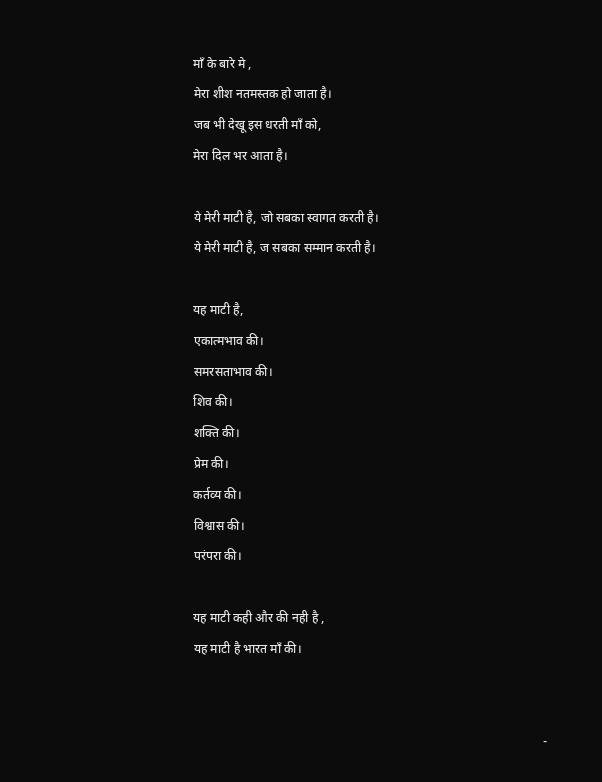माँ के बारे मे ,
मेरा शीश नतमस्तक हो जाता है।
जब भी देखू इस धरती माँ को,
मेरा दिल भर आता है।

ये मेरी माटी है, जो सबका स्वागत करती है।
ये मेरी माटी है, ज सबका सम्मान करती है।

यह माटी है,
एकात्मभाव की।
समरसताभाव की।
शिव की।
शक्ति की।
प्रेम की।
कर्तव्य की।
विश्वास की।
परंपरा की।

यह माटी कही और की नही है ,
यह माटी है भारत माँ की।


                                                                                                                -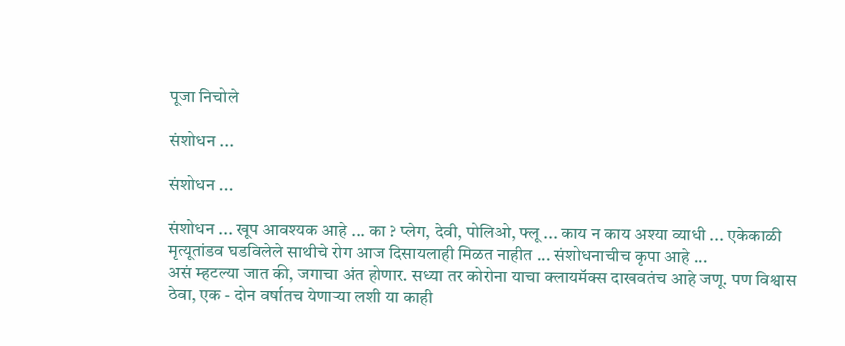पूजा निचोले

संशोधन ...

संशोधन ...

संशोधन ... खूप आवश्यक आहे ... का ? प्लेग, देवी, पोलिओ, फ्लू ... काय न काय अश्या व्याधी ... एकेकाळी मृत्यूतांडव घडविलेले साथीचे रोग आज दिसायलाही मिळत नाहीत ... संशोधनाचीच कृपा आहे ...
असं म्हटल्या जात की, जगाचा अंत होणार. सध्या तर कोरोना याचा क्लायमॅक्स दाखवतंच आहे जणू. पण विश्वास ठेवा, एक - दोन वर्षातच येणाऱ्या लशी या काही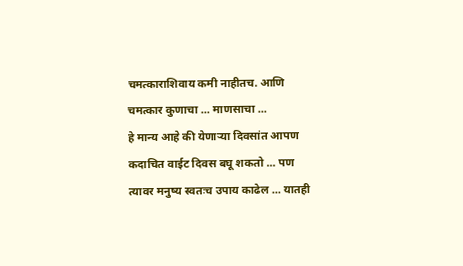चमत्काराशिवाय कमी नाहीतच. आणि चमत्कार कुणाचा ... माणसाचा ...
हे मान्य आहे की येणाऱ्या दिवसांत आपण कदाचित वाईट दिवस बघू शकतो ... पण त्यावर मनुष्य स्वतःच उपाय काढेल ... यातही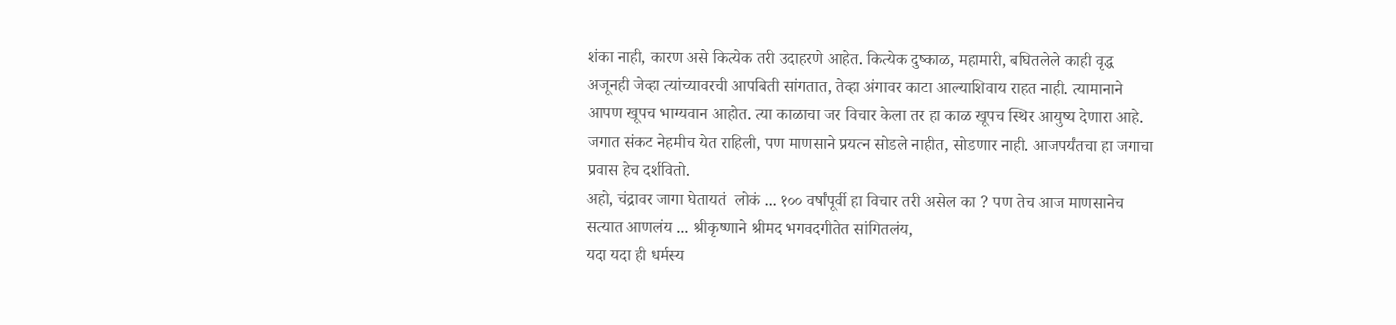शंका नाही, कारण असे कित्येक तरी उदाहरणे आहेत. कित्येक दुष्काळ, महामारी, बघितलेले काही वृद्ध अजूनही जेव्हा त्यांच्यावरची आपबिती सांगतात, तेव्हा अंगावर काटा आल्याशिवाय राहत नाही. त्यामानाने आपण खूपच भाग्यवान आहोत. त्या काळाचा जर विचार केला तर हा काळ खूपच स्थिर आयुष्य देणारा आहे. जगात संकट नेहमीच येत राहिली, पण माणसाने प्रयत्न सोडले नाहीत, सोडणार नाही. आजपर्यंतचा हा जगाचा प्रवास हेच दर्शवितो.
अहो, चंद्रावर जागा घेतायतं  लोकं ... १०० वर्षांपूर्वी हा विचार तरी असेल का ? पण तेच आज माणसानेच सत्यात आणलंय ... श्रीकृष्णाने श्रीमद भगवदगीतेत सांगितलंय,
यदा यदा ही धर्मस्य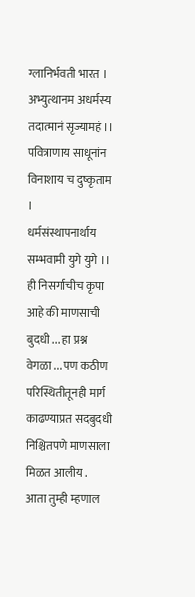ग्लानिर्भवती भारत ।
अभ्युत्थानम अधर्मस्य तदात्मानं सृज्यामहं ।।
पवित्राणाय साधूनांन विनाशाय च दुष्कृताम ।
धर्मसंस्थापनार्थाय सम्भवामी युगे युगे ।।
ही निसर्गाचीच कृपा आहे की माणसाची बुदधी ... हा प्रश्न वेगळा ... पण कठीण परिस्थितीतूनही मार्ग काढण्याप्रत सदबुदधी निश्चितपणे माणसाला मिळत आलीय .
आता तुम्ही म्हणाल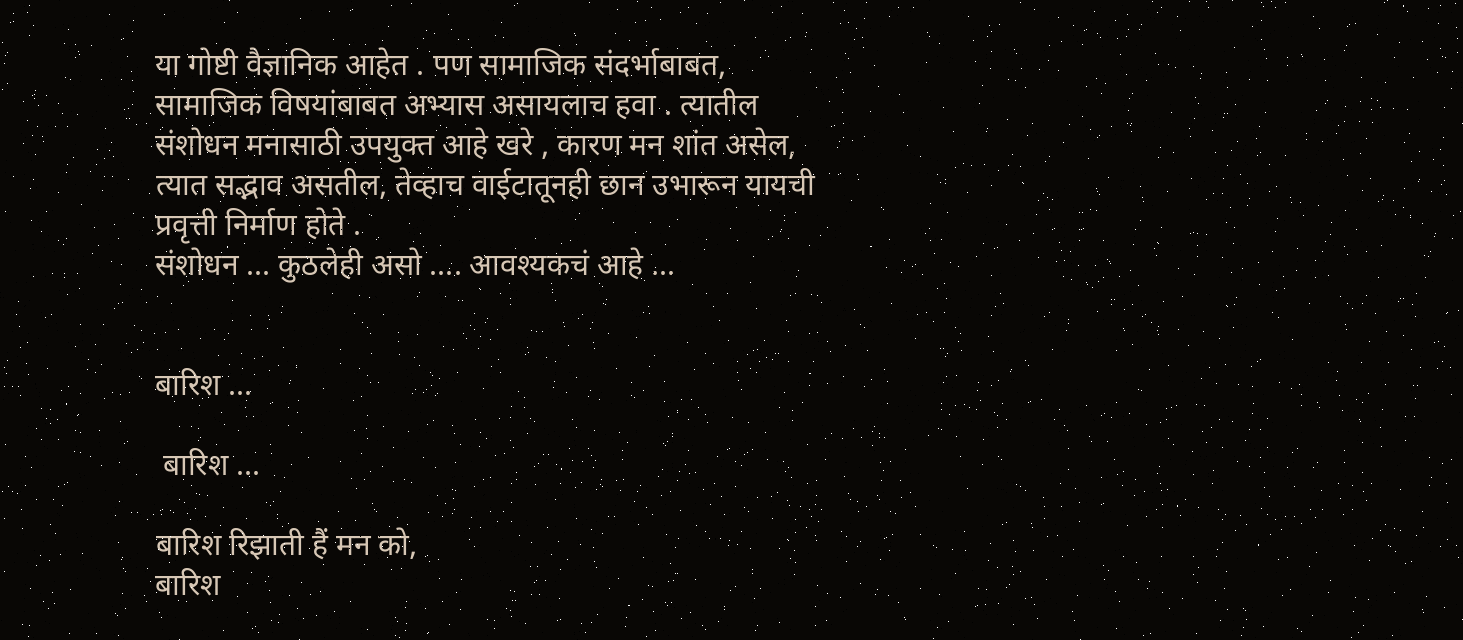या गोष्टी वैज्ञानिक आहेत . पण सामाजिक संदर्भाबाबत, सामाजिक विषयांबाबत अभ्यास असायलाच हवा . त्यातील संशोधन मनासाठी उपयुक्त आहे खरे , कारण मन शांत असेल, त्यात सद्भाव असतील, तेव्हाच वाईटातूनही छान उभारून यायची प्रवृत्ती निर्माण होते .
संशोधन ... कुठलेही असो .... आवश्यकचं आहे ...


बारिश ...

 बारिश ...

बारिश रिझाती हैं मन को,
बारिश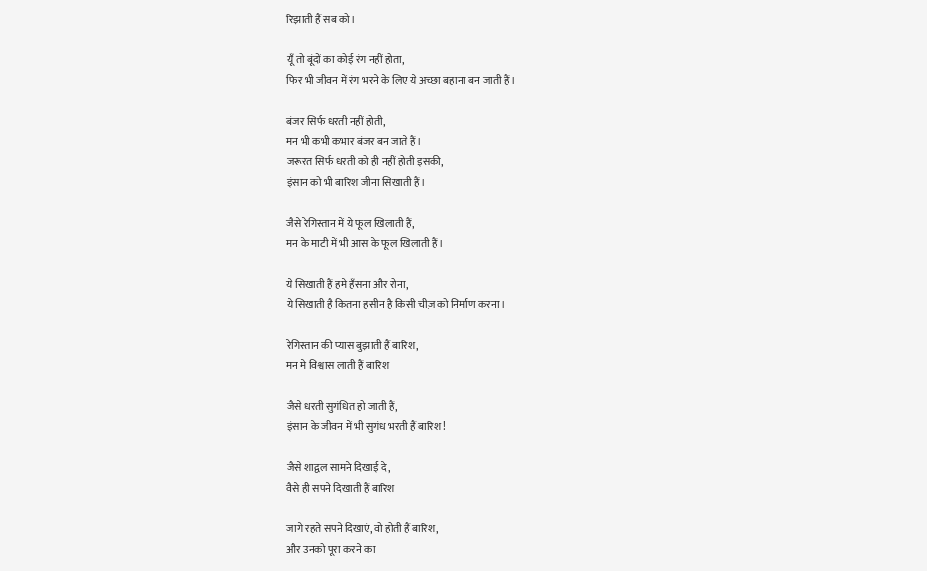रिझाती हैं सब को।

यूँ तो बूंदों का कोई रंग नहीं होता,
फिर भी जीवन में रंग भरने के लिए ये अच्छा बहाना बन जाती हैं।

बंजर सिर्फ धरती नहीं होती,
मन भी कभी कभार बंजर बन जाते हैं।
जरूरत सिर्फ धरती को ही नहीं होती इसकी,
इंसान को भी बारिश जीना सिखाती हैं।

जैसे रेगिस्तान में ये फूल खिलाती हैं,
मन के माटी में भी आस के फूल खिलाती हैं।

ये सिखाती हैं हमे हँसना और रोना,
ये सिखाती है कितना हसीन है किसी चीज़ को निर्माण करना।

रेगिस्तान की प्यास बुझाती हैं बारिश,
मन मे विश्वास लाती हैं बारिश

जैसे धरती सुगंधित हो जाती हैं,
इंसान के जीवन में भी सुगंध भरती हैं बारिश!

जैसे शाद्वल सामने दिखाई दे,
वैसे ही सपने दिखाती हैं बारिश

जागे रहते सपने दिखाएं, वो होती हैं बारिश,
और उनको पूरा करने का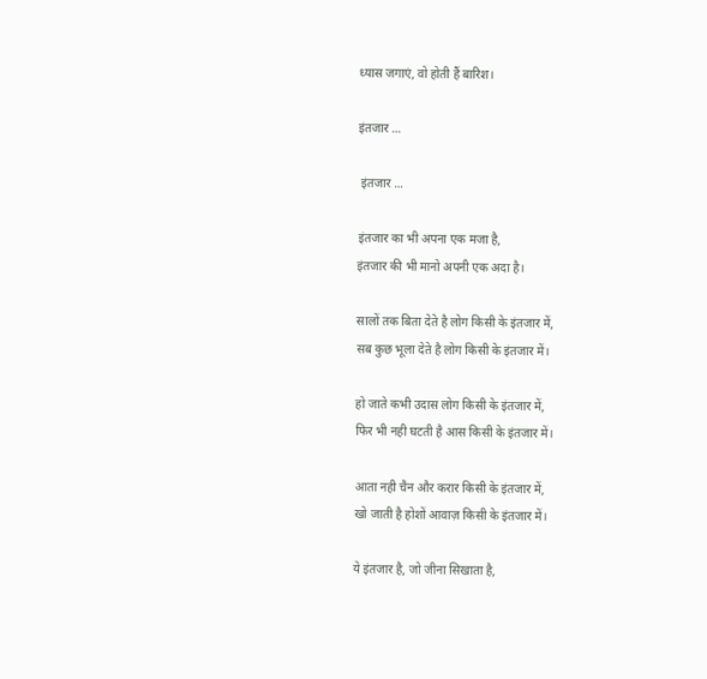ध्यास जगाएं, वो होती हैं बारिश।

इंतजार ...

 इंतजार ...

इंतजार का भी अपना एक मजा है,
इंतजार की भी मानो अपनी एक अदा है।

सालों तक बिता देते है लोग किसी के इंतजार में,
सब कुछ भूला देते है लोग किसी के इंतजार में।

हो जाते कभी उदास लोग किसी के इंतजार में,
फिर भी नही घटती है आस किसी के इंतजार में।

आता नही चैन और करार किसी के इंतजार में,
खो जाती है होशों आवाज़ किसी के इंतजार में।

ये इंतजार है, जो जीना सिखाता है,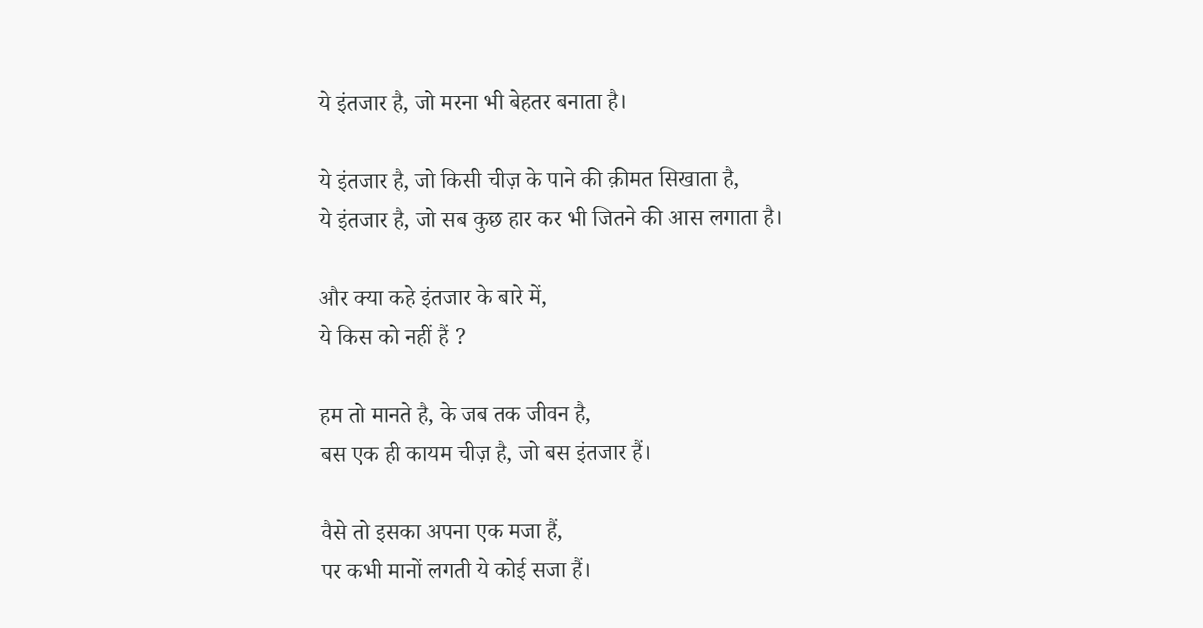ये इंतजार है, जो मरना भी बेहतर बनाता है।

ये इंतजार है, जो किसी चीज़ के पाने की क़ीमत सिखाता है,
ये इंतजार है, जो सब कुछ हार कर भी जितने की आस लगाता है।

और क्या कहे इंतजार के बारे में,
ये किस को नहीं हैं ?

हम तो मानते है, के जब तक जीवन है,
बस एक ही कायम चीज़ है, जो बस इंतजार हैं।

वैसे तो इसका अपना एक मजा हैं,
पर कभी मानों लगती ये कोई सजा हैं।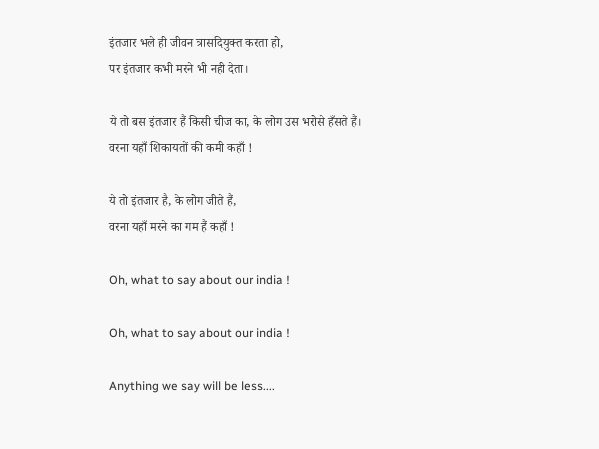इंतजार भले ही जीवन त्रासदियुक्त करता हो,
पर इंतजार कभी मरने भी नही देता।

ये तो बस इंतजार हैं किसी चीज का, के लोग उस भरोसे हँसते हैं।
वरना यहाँ शिकायतों की कमी कहाँ !

ये तो इंतजार है, के लोग जीते हैं,
वरना यहाँ मरने का गम हैं कहाँ !

Oh, what to say about our india !

Oh, what to say about our india !

Anything we say will be less....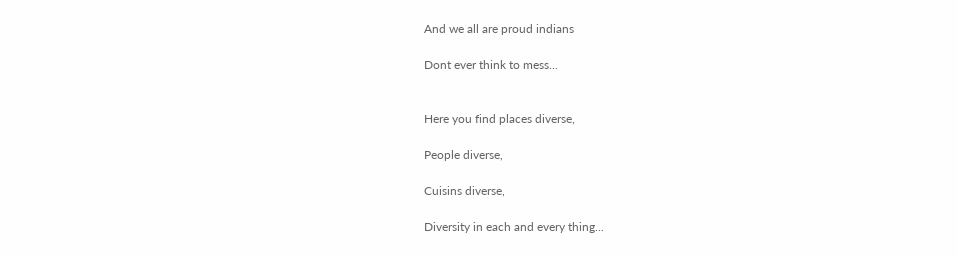And we all are proud indians

Dont ever think to mess...


Here you find places diverse,

People diverse,

Cuisins diverse,

Diversity in each and every thing...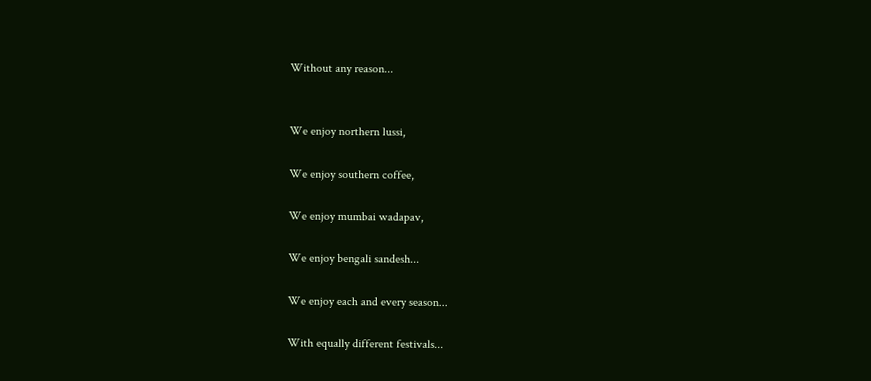Without any reason...


We enjoy northern lussi,

We enjoy southern coffee,

We enjoy mumbai wadapav,

We enjoy bengali sandesh...

We enjoy each and every season...

With equally different festivals...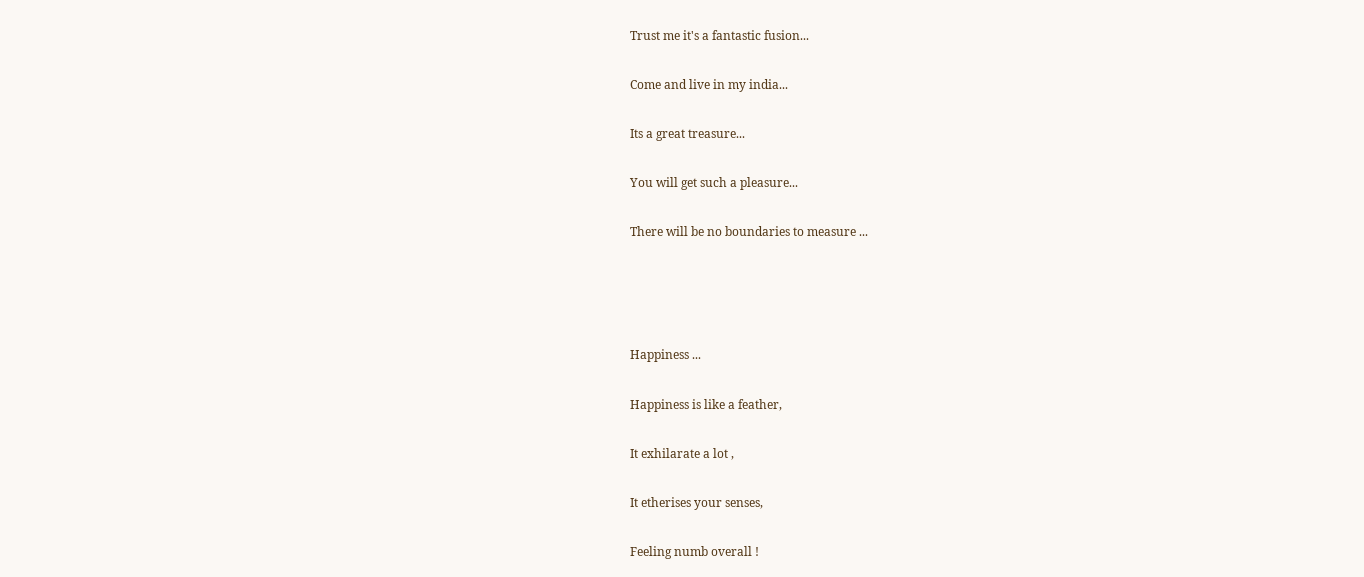Trust me it's a fantastic fusion...

Come and live in my india...

Its a great treasure...

You will get such a pleasure...

There will be no boundaries to measure ...




Happiness ...

Happiness is like a feather,

It exhilarate a lot ,

It etherises your senses,

Feeling numb overall !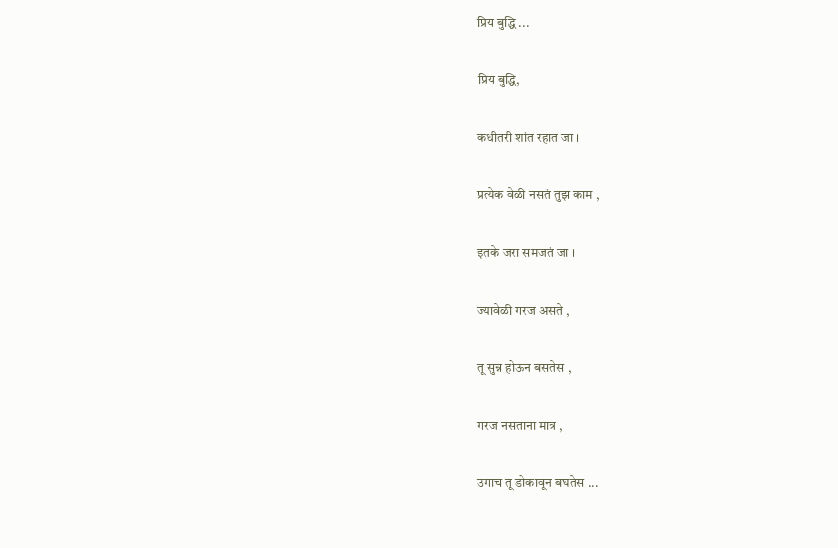प्रिय बुद्धि ...

प्रिय बुद्धि,

कधीतरी शांत रहात जा ।

प्रत्येक वेळी नसतं तुझ काम ,

इतके जरा समजतं जा ।

ज्यावेळी गरज असते ,

तू सुन्न होऊन बसतेस ,

गरज नसताना मात्र ,

उगाच तू डोकावून बघतेस ...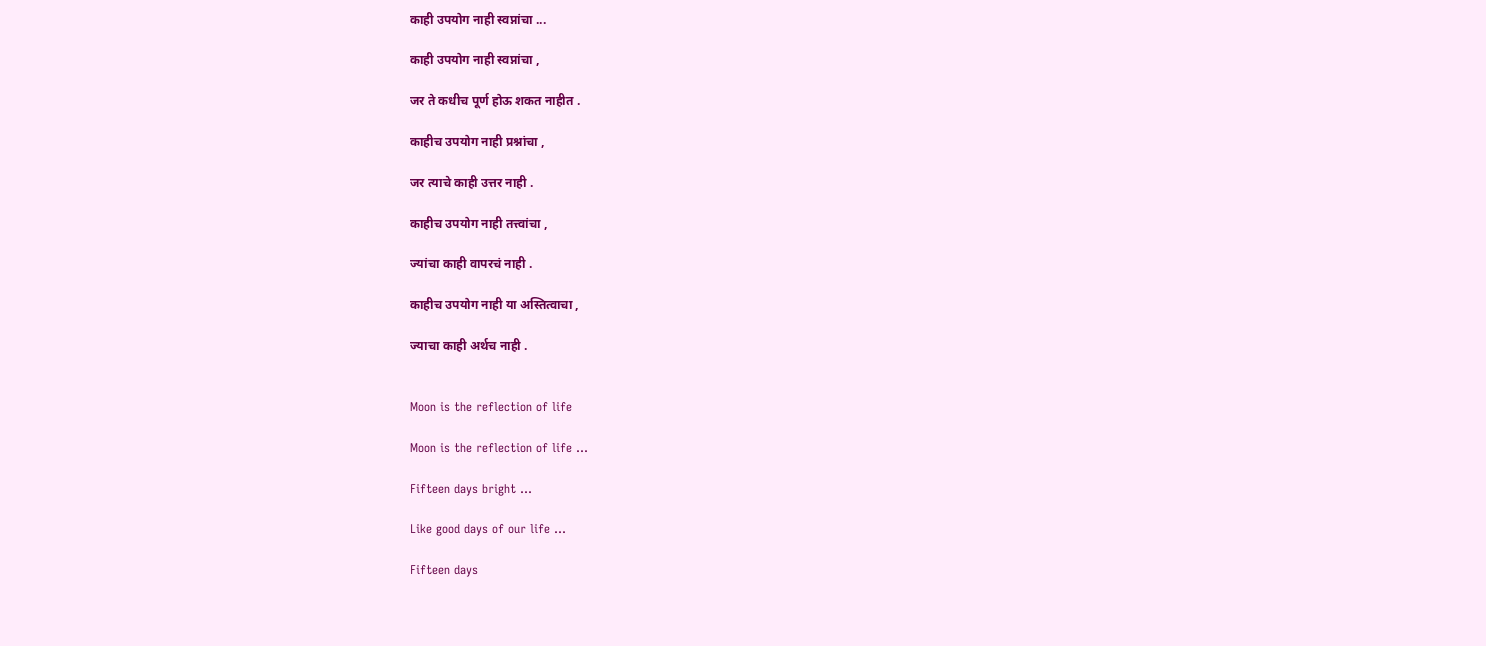काही उपयोग नाही स्वप्नांचा ...

काही उपयोग नाही स्वप्नांचा ,

जर ते कधीच पूर्ण होऊ शकत नाहीत .

काहीच उपयोग नाही प्रश्नांचा ,

जर त्याचे काही उत्तर नाही .

काहीच उपयोग नाही तत्त्वांचा ,

ज्यांचा काही वापरचं नाही .

काहीच उपयोग नाही या अस्तित्वाचा ,

ज्याचा काही अर्थच नाही .


Moon is the reflection of life

Moon is the reflection of life ...

Fifteen days bright ...

Like good days of our life ...

Fifteen days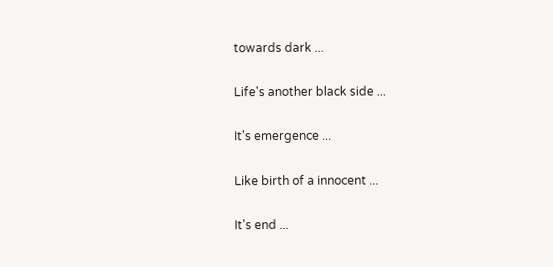towards dark ...

Life's another black side ...

It's emergence ...

Like birth of a innocent ...

It's end ...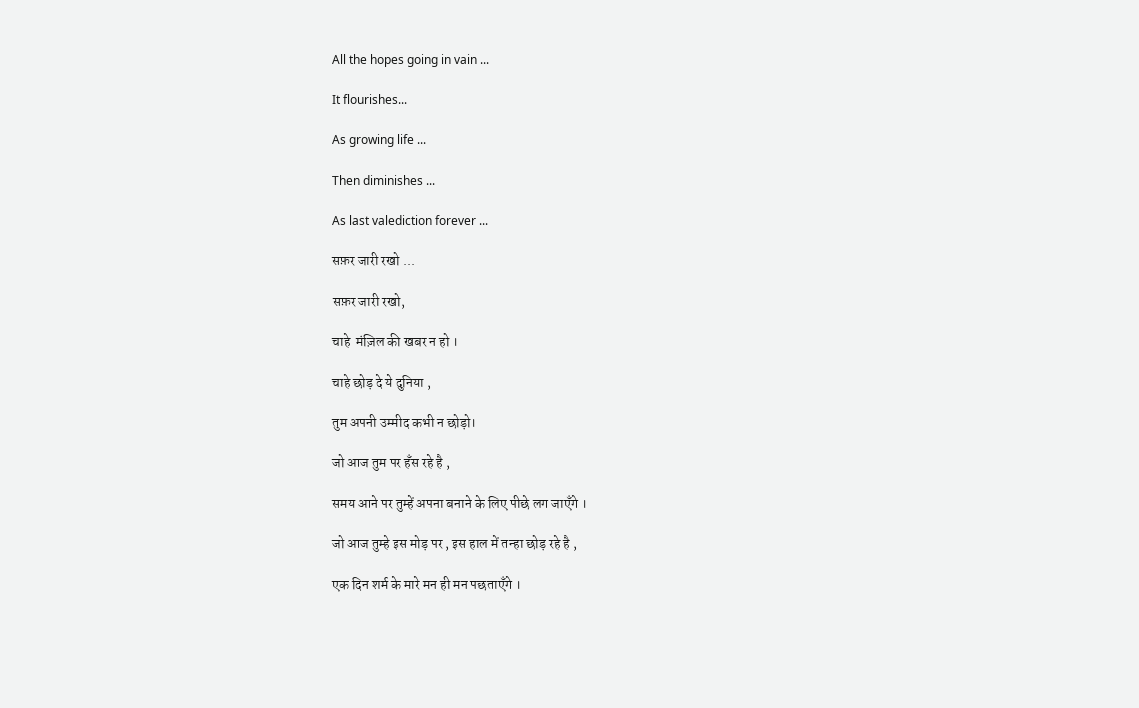All the hopes going in vain ...

It flourishes...

As growing life ...

Then diminishes ...

As last valediction forever ...

सफ़र जारी रखो ...

सफ़र जारी रखो,

चाहे  मंज़िल की खबर न हो ।

चाहे छोड़ दे ये दुनिया ,

तुम अपनी उम्मीद कभी न छोड़ो।

जो आज तुम पर हँस रहे है ,

समय आने पर तुम्हें अपना बनाने के लिए पीछे लग जाएँगे ।

जो आज तुम्हे इस मोड़ पर , इस हाल में तन्हा छोड़ रहे है ,

एक दिन शर्म के मारे मन ही मन पछताएँगे ।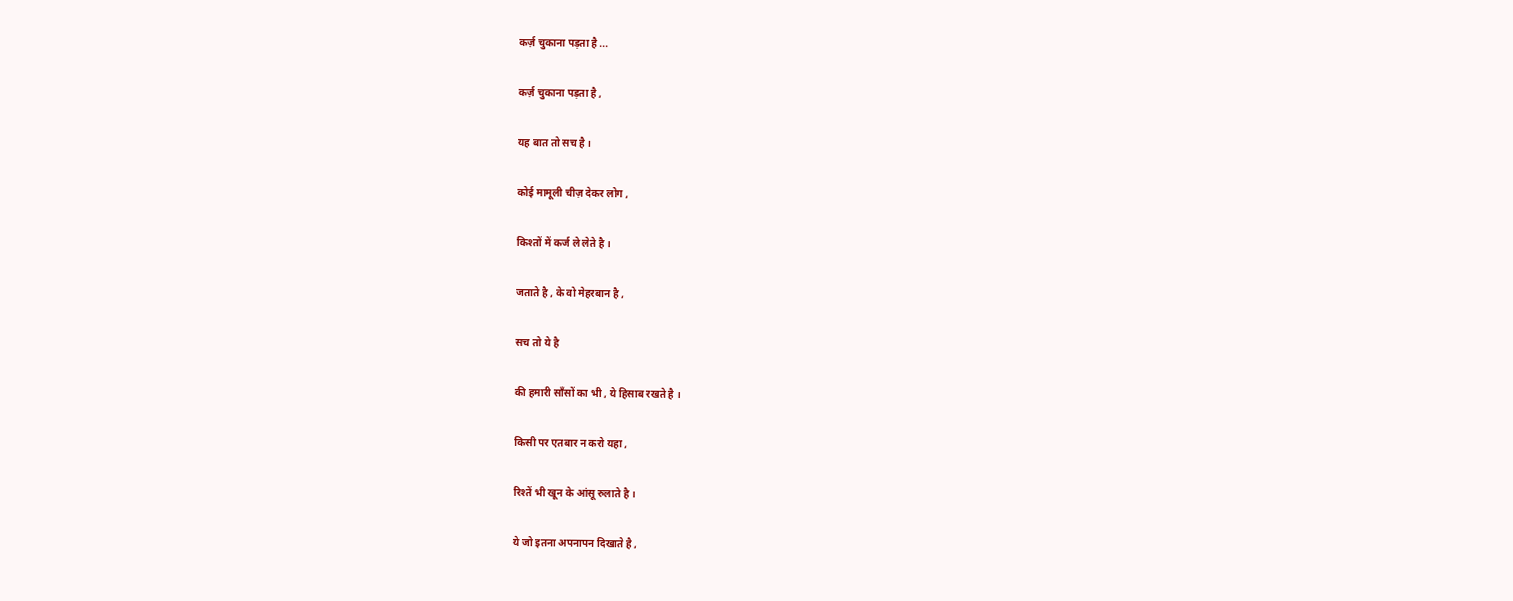कर्ज़ चुकाना पड़ता है ...

कर्ज़ चुकाना पड़ता है ,

यह बात तो सच है ।

कोई मामूली चीज़ देकर लोग ,

किश्तों में कर्ज ले लेते है ।

जताते है , के वो मेहरबान है ,

सच तो ये है

की हमारी साँसों का भी , ये हिसाब रखते है ।

किसी पर एतबार न करो यहा ,

रिश्तें भी खून के आंसू रुलाते है ।

ये जो इतना अपनापन दिखाते है ,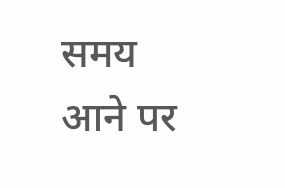समय आने पर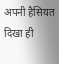अपनी हैसियत दिखा ही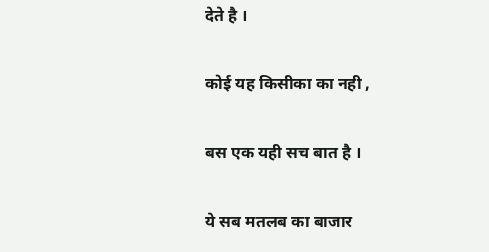देते है ।

कोई यह किसीका का नही ,

बस एक यही सच बात है ।

ये सब मतलब का बाजार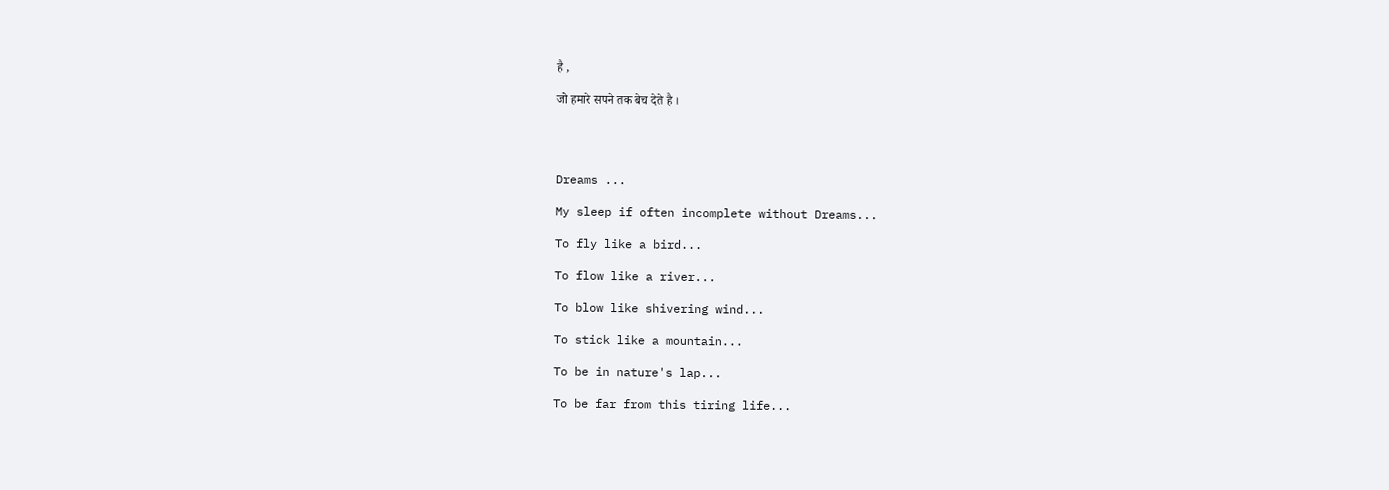है ,

जो हमारे सपने तक बेच देते है ।




Dreams ...

My sleep if often incomplete without Dreams...

To fly like a bird...

To flow like a river...

To blow like shivering wind...

To stick like a mountain...

To be in nature's lap...

To be far from this tiring life...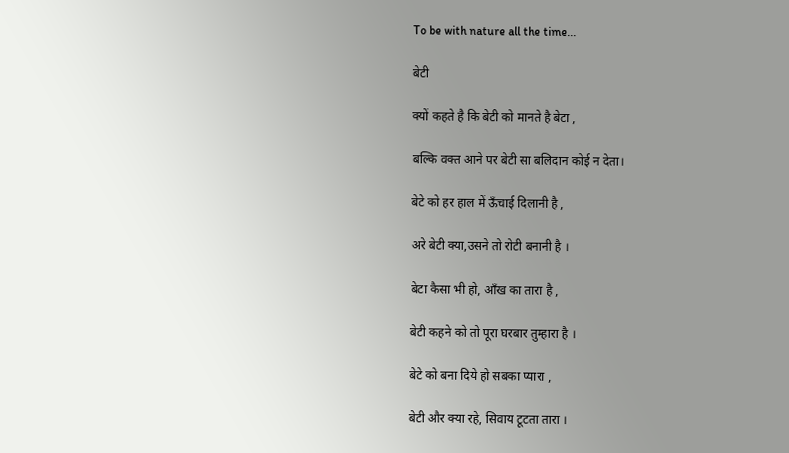To be with nature all the time...

बेटी

क्यों कहते है कि बेटी को मानते है बेटा ,

बल्कि वक्त आने पर बेटी सा बलिदान कोई न देता।

बेटे को हर हाल में ऊँचाई दिलानी है ,

अरे बेटी क्या,उसने तो रोटी बनानी है ।

बेटा कैसा भी हो, आँख का तारा है ,

बेटी कहने को तो पूरा घरबार तुम्हारा है ।

बेटे को बना दिये हो सबका प्यारा ,

बेटी और क्या रहे, सिवाय टूटता तारा ।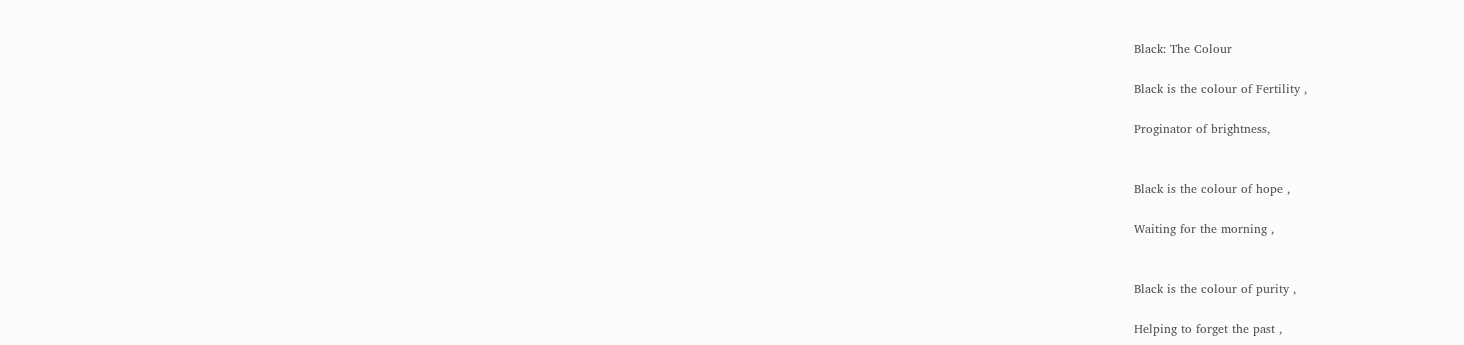Black: The Colour

Black is the colour of Fertility ,

Proginator of brightness,


Black is the colour of hope ,

Waiting for the morning ,


Black is the colour of purity ,

Helping to forget the past ,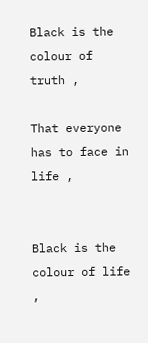Black is the colour of truth ,

That everyone has to face in life ,


Black is the colour of life ,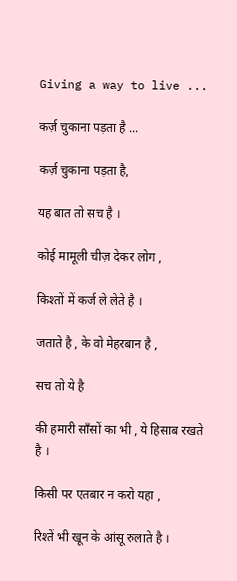Giving a way to live ...

कर्ज़ चुकाना पड़ता है ...

कर्ज़ चुकाना पड़ता है,

यह बात तो सच है ।

कोई मामूली चीज़ देकर लोग ,

किश्तों में कर्ज ले लेते है ।

जताते है , के वो मेहरबान है ,

सच तो ये है

की हमारी साँसों का भी , ये हिसाब रखते है ।

किसी पर एतबार न करो यहा ,

रिश्तें भी खून के आंसू रुलाते है ।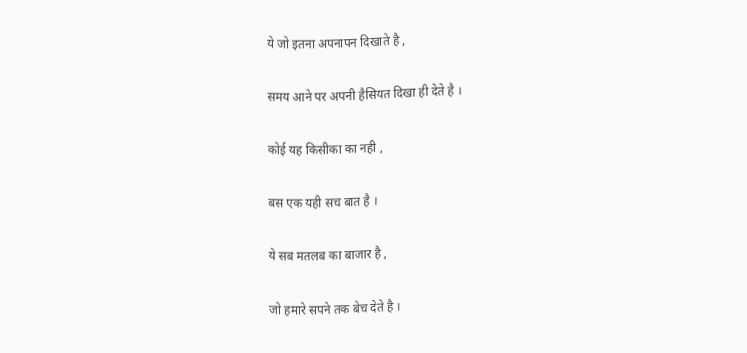ये जो इतना अपनापन दिखाते है ,

समय आने पर अपनी हैसियत दिखा ही देते है ।

कोई यह किसीका का नही ,

बस एक यही सच बात है ।

ये सब मतलब का बाजार है ,

जो हमारे सपने तक बेच देते है ।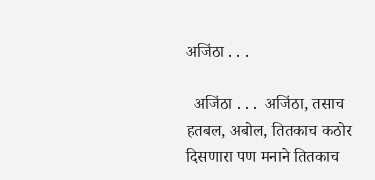अजिंठा . . .

  अजिंठा . . .  अजिंठा, तसाच हतबल, अबोल, तितकाच कठोर दिसणारा पण मनाने तितकाच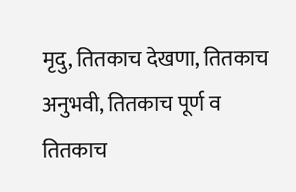मृदु, तितकाच देखणा, तितकाच अनुभवी, तितकाच पूर्ण व तितकाच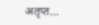अतृप्त...